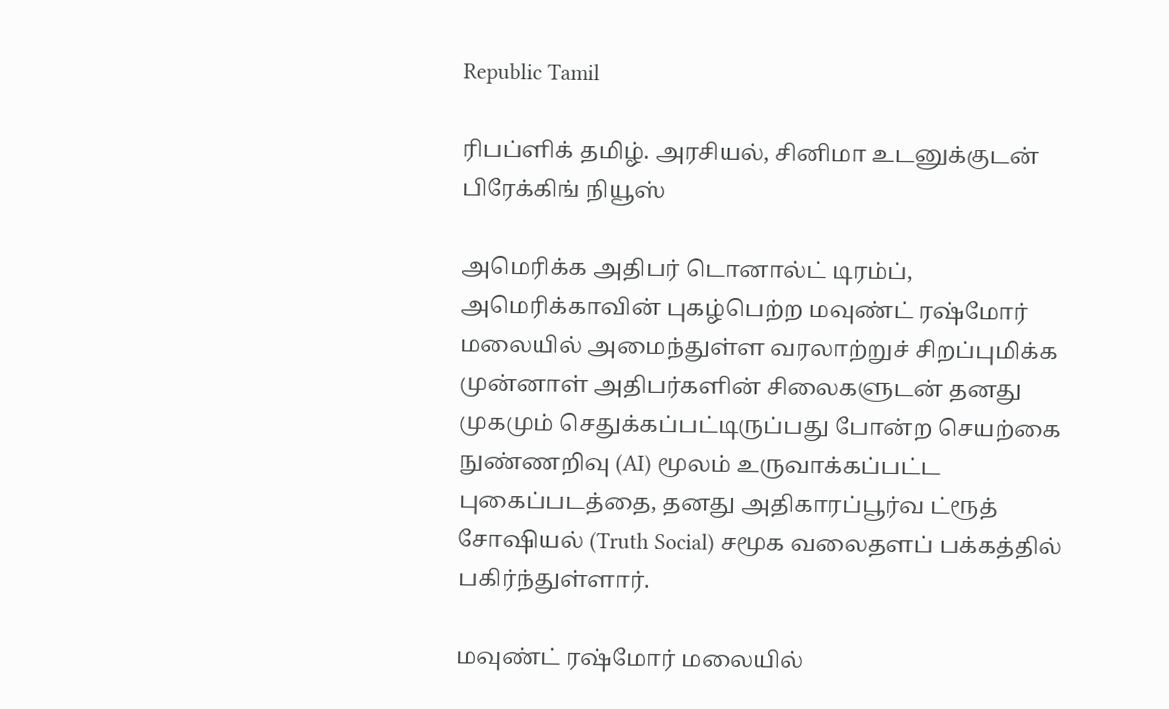Republic Tamil

ரிபப்ளிக் தமிழ். அரசியல், சினிமா உடனுக்குடன் பிரேக்கிங் நியூஸ்

அமெரிக்க அதிபர் டொனால்ட் டிரம்ப், அமெரிக்காவின் புகழ்பெற்ற மவுண்ட் ரஷ்மோர் மலையில் அமைந்துள்ள வரலாற்றுச் சிறப்புமிக்க முன்னாள் அதிபர்களின் சிலைகளுடன் தனது முகமும் செதுக்கப்பட்டிருப்பது போன்ற செயற்கை நுண்ணறிவு (AI) மூலம் உருவாக்கப்பட்ட புகைப்படத்தை, தனது அதிகாரப்பூர்வ ட்ரூத் சோஷியல் (Truth Social) சமூக வலைதளப் பக்கத்தில் பகிர்ந்துள்ளார்.

மவுண்ட் ரஷ்மோர் மலையில்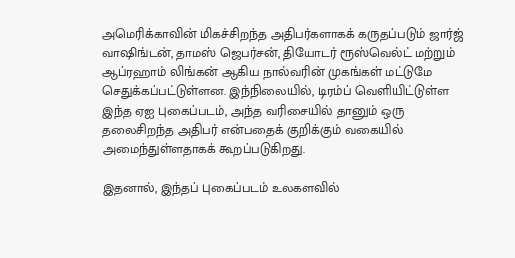அமெரிக்காவின் மிகச்சிறந்த அதிபர்களாகக் கருதப்படும் ஜார்ஜ் வாஷிங்டன், தாமஸ் ஜெபர்சன், தியோடர் ரூஸ்வெல்ட் மற்றும் ஆப்ரஹாம் லிங்கன் ஆகிய நால்வரின் முகங்கள் மட்டுமே செதுக்கப்பட்டுள்ளன. இந்நிலையில், டிரம்ப் வெளியிட்டுள்ள இந்த ஏஐ புகைப்படம், அந்த வரிசையில் தானும் ஒரு தலைசிறந்த அதிபர் என்பதைக் குறிக்கும் வகையில் அமைந்துள்ளதாகக் கூறப்படுகிறது.

இதனால், இந்தப் புகைப்படம் உலகளவில்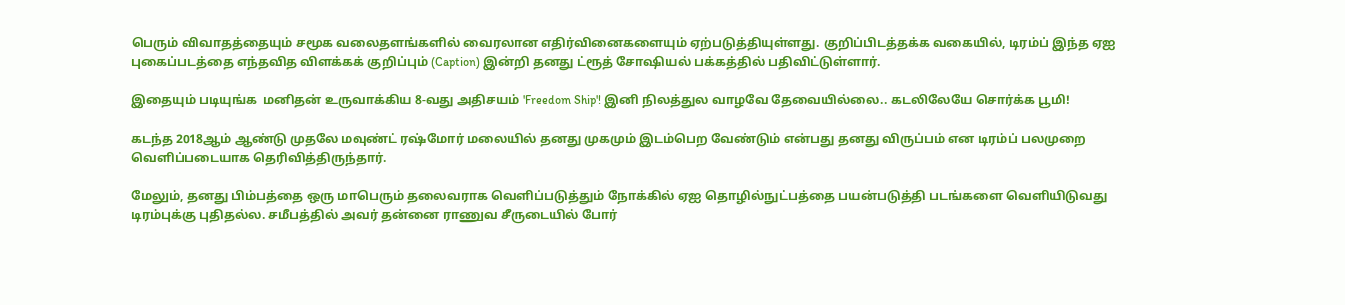பெரும் விவாதத்தையும் சமூக வலைதளங்களில் வைரலான எதிர்வினைகளையும் ஏற்படுத்தியுள்ளது. குறிப்பிடத்தக்க வகையில், டிரம்ப் இந்த ஏஐ புகைப்படத்தை எந்தவித விளக்கக் குறிப்பும் (Caption) இன்றி தனது ட்ரூத் சோஷியல் பக்கத்தில் பதிவிட்டுள்ளார்.

இதையும் படியுங்க  மனிதன் உருவாக்கிய 8-வது அதிசயம் 'Freedom Ship'! இனி நிலத்துல வாழவே தேவையில்லை.. கடலிலேயே சொர்க்க பூமி!

கடந்த 2018ஆம் ஆண்டு முதலே மவுண்ட் ரஷ்மோர் மலையில் தனது முகமும் இடம்பெற வேண்டும் என்பது தனது விருப்பம் என டிரம்ப் பலமுறை வெளிப்படையாக தெரிவித்திருந்தார்.

மேலும், தனது பிம்பத்தை ஒரு மாபெரும் தலைவராக வெளிப்படுத்தும் நோக்கில் ஏஐ தொழில்நுட்பத்தை பயன்படுத்தி படங்களை வெளியிடுவது டிரம்புக்கு புதிதல்ல. சமீபத்தில் அவர் தன்னை ராணுவ சீருடையில் போர்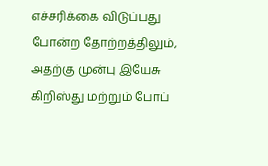எச்சரிக்கை விடுப்பது போன்ற தோற்றத்திலும், அதற்கு முன்பு இயேசு கிறிஸ்து மற்றும் போப்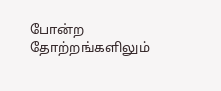போன்ற தோற்றங்களிலும்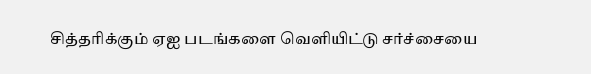சித்தரிக்கும் ஏஐ படங்களை வெளியிட்டு சர்ச்சையை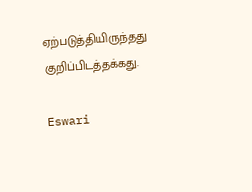ஏற்படுத்தியிருந்தது குறிப்பிடத்தக்கது.

Eswari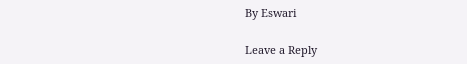By Eswari

Leave a Reply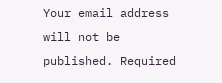Your email address will not be published. Required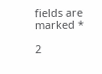fields are marked *

2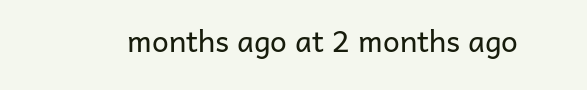months ago at 2 months ago